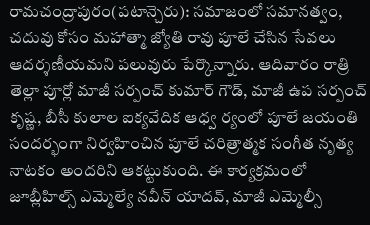రామచంద్రాపురం(పటాన్చెరు): సమాజంలో సమానత్వం, చదువు కోసం మహాత్మా జ్యోతి రావు పూలే చేసిన సేవలు ఆదర్శణీయమని పలువురు పేర్కొన్నారు. ఆదివారం రాత్రి తెల్లా పూర్లో మాజీ సర్పంచ్ కుమార్ గౌడ్, మాజీ ఉప సర్పంచ్ కృష్ణ, బీసీ కులాల ఐక్యవేదిక ఆధ్వ ర్యంలో పూలే జయంతి సందర్భంగా నిర్వహించిన పూలే చరిత్రాత్మక సంగీత నృత్య నాటకం అందరిని ఆకట్టుకుంది. ఈ కార్యక్రమంలో జూబ్లీహిల్స్ ఎమ్మెల్యే నవీన్ యాదవ్, మాజీ ఎమ్మెల్సీ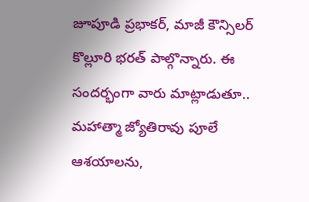జూపూడి ప్రభాకర్, మాజీ కౌన్సిలర్ కొల్లూరి భరత్ పాల్గొన్నారు. ఈ సందర్భంగా వారు మాట్లాడుతూ.. మహాత్మా జ్యోతిరావు పూలే ఆశయాలను,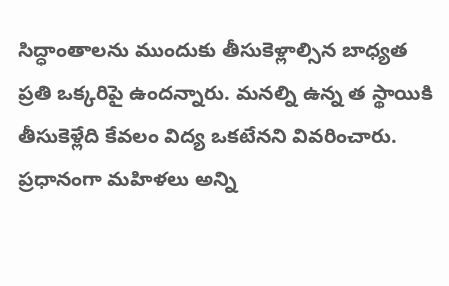సిద్ధాంతాలను ముందుకు తీసుకెళ్లాల్సిన బాధ్యత ప్రతి ఒక్కరిపై ఉందన్నారు. మనల్ని ఉన్న త స్థాయికి తీసుకెళ్లేది కేవలం విద్య ఒకటేనని వివరించారు. ప్రధానంగా మహిళలు అన్ని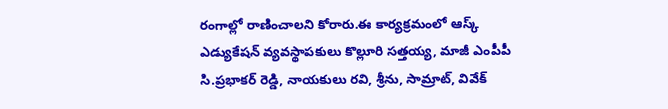రంగాల్లో రాణించాలని కోరారు.ఈ కార్యక్రమంలో ఆస్క్ ఎడ్యుకేషన్ వ్యవస్థాపకులు కొల్లూరి సత్తయ్య, మాజీ ఎంపీపీ సి.ప్రభాకర్ రెడ్డి, నాయకులు రవి, శ్రీను, సామ్రాట్, వివేక్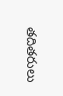తదితరులు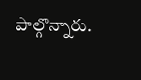పాల్గొన్నారు.